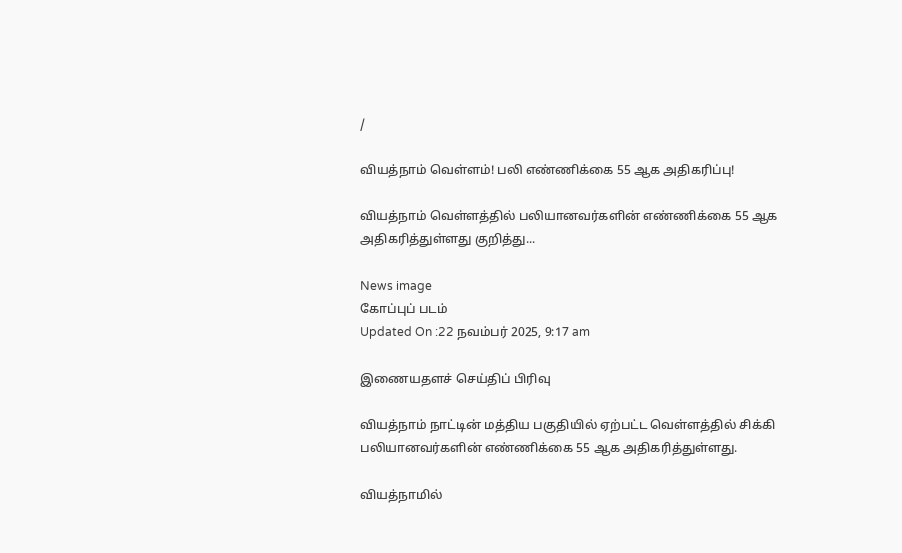/

வியத்நாம் வெள்ளம்! பலி எண்ணிக்கை 55 ஆக அதிகரிப்பு!

வியத்நாம் வெள்ளத்தில் பலியானவர்களின் எண்ணிக்கை 55 ஆக அதிகரித்துள்ளது குறித்து...

News image
கோப்புப் படம்
Updated On :22 நவம்பர் 2025, 9:17 am

இணையதளச் செய்திப் பிரிவு

வியத்நாம் நாட்டின் மத்திய பகுதியில் ஏற்பட்ட வெள்ளத்தில் சிக்கி பலியானவர்களின் எண்ணிக்கை 55 ஆக அதிகரித்துள்ளது.

வியத்நாமில்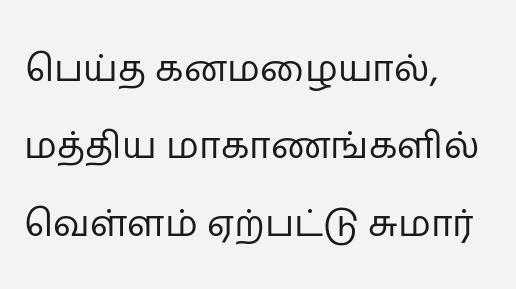பெய்த கனமழையால், மத்திய மாகாணங்களில் வெள்ளம் ஏற்பட்டு சுமார்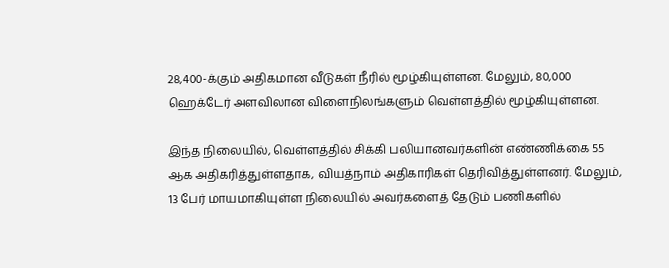28,400-க்கும் அதிகமான வீடுகள் நீரில் மூழ்கியுள்ளன. மேலும், 80,000 ஹெக்டேர் அளவிலான விளைநிலங்களும் வெள்ளத்தில் மூழ்கியுள்ளன.

இந்த நிலையில், வெள்ளத்தில் சிக்கி பலியானவர்களின் எண்ணிக்கை 55 ஆக அதிகரித்துள்ளதாக, வியத்நாம் அதிகாரிகள் தெரிவித்துள்ளனர். மேலும், 13 பேர் மாயமாகியுள்ள நிலையில் அவர்களைத் தேடும் பணிகளில்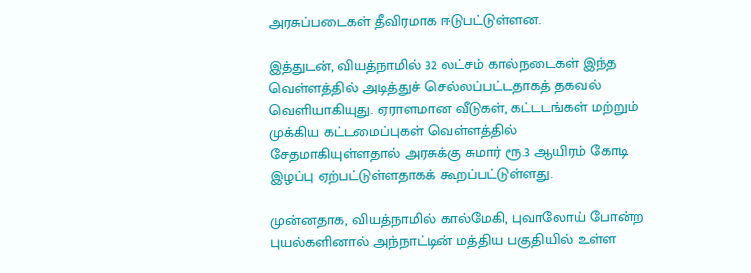அரசுப்படைகள் தீவிரமாக ஈடுபட்டுள்ளன.

இத்துடன், வியத்நாமில் 32 லட்சம் கால்நடைகள் இந்த வெள்ளத்தில் அடித்துச் செல்லப்பட்டதாகத் தகவல் வெளியாகியுது. ஏராளமான வீடுகள், கட்டடங்கள் மற்றும் முக்கிய கட்டமைப்புகள் வெள்ளத்தில் சேதமாகியுள்ளதால் அரசுக்கு சுமார் ரூ.3 ஆயிரம் கோடி இழப்பு ஏற்பட்டுள்ளதாகக் கூறப்பட்டுள்ளது.

முன்னதாக, வியத்நாமில் கால்மேகி, புவாலோய் போன்ற புயல்களினால் அந்நாட்டின் மத்திய பகுதியில் உள்ள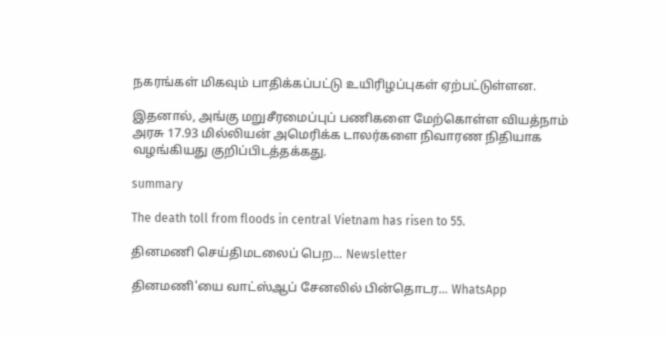நகரங்கள் மிகவும் பாதிக்கப்பட்டு உயிரிழப்புகள் ஏற்பட்டுள்ளன.

இதனால், அங்கு மறுசீரமைப்புப் பணிகளை மேற்கொள்ள வியத்நாம் அரசு 17.93 மில்லியன் அமெரிக்க டாலர்களை நிவாரண நிதியாக வழங்கியது குறிப்பிடத்தக்கது.

summary

The death toll from floods in central Vietnam has risen to 55.

தினமணி செய்திமடலைப் பெற... Newsletter

தினமணி'யை வாட்ஸ்ஆப் சேனலில் பின்தொடர... WhatsApp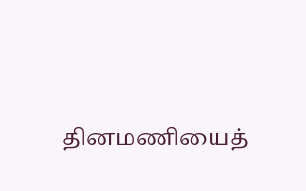தினமணியைத்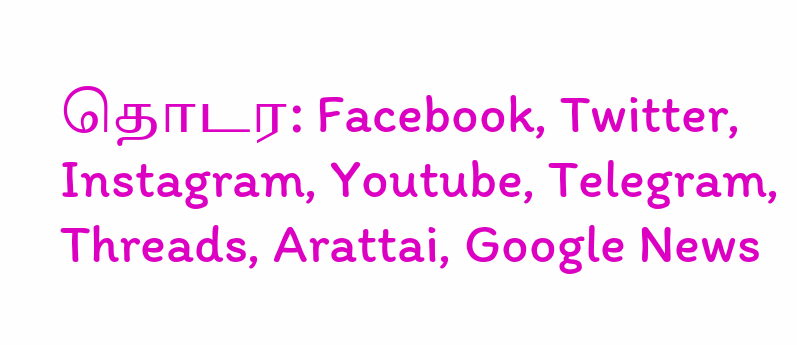தொடர: Facebook, Twitter, Instagram, Youtube, Telegram, Threads, Arattai, Google News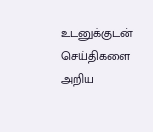உடனுக்குடன் செய்திகளை அறிய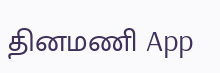தினமணி App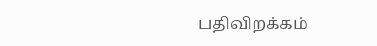பதிவிறக்கம்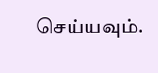செய்யவும்.